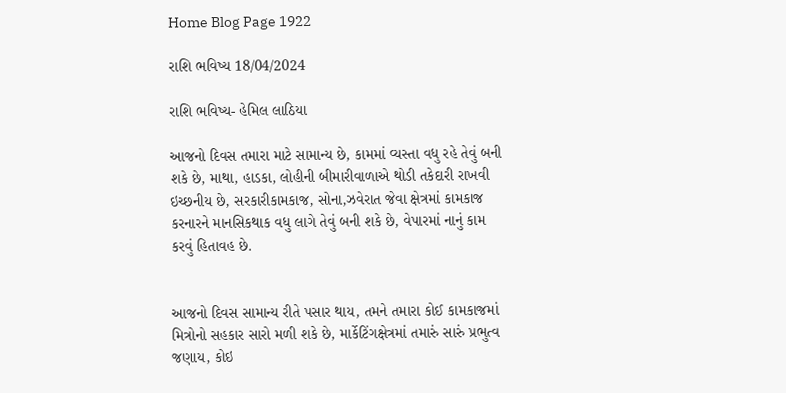Home Blog Page 1922

રાશિ ભવિષ્ય 18/04/2024

રાશિ ભવિષ્ય- હેમિલ લાઠિયા

આજનો દિવસ તમારા માટે સામાન્ય છે, કામમાં વ્યસ્તા વધુ રહે તેવું બની શકે છે, માથા, હાડકા, લોહીની બીમારીવાળાએ થોડી તકેદારી રાખવી ઇચ્છનીય છે, સરકારીકામકાજ, સોના,ઝવેરાત જેવા ક્ષેત્રમાં કામકાજ કરનારને માનસિકથાક વધુ લાગે તેવું બની શકે છે, વેપારમાં નાનું કામ કરવું હિતાવહ છે.


આજનો દિવસ સામાન્ય રીતે પસાર થાય, તમને તમારા કોઈ કામકાજમાં મિત્રોનો સહકાર સારો મળી શકે છે, માર્કેટિંગક્ષેત્રમાં તમારું સારું પ્રભુત્વ જણાય, કોઇ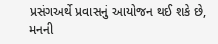પ્રસંગઅર્થે પ્રવાસનું આયોજન થઈ શકે છે, મનની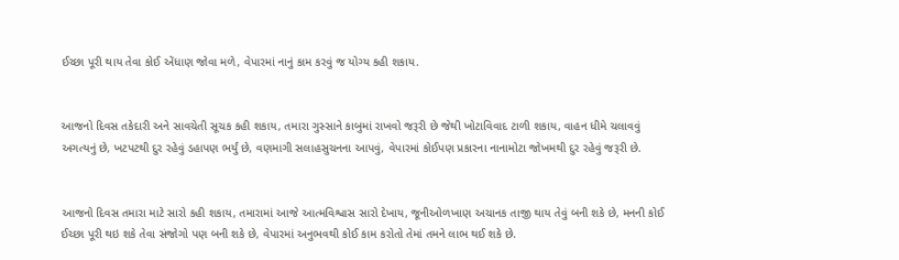ઈચ્છા પૂરી થાય તેવા કોઈ એંધાણ જોવા મળે, વેપારમાં નાનું કામ કરવું જ યોગ્ય કહી શકાય.


આજનો દિવસ તકેદારી અને સાવચેતી સૂચક કહી શકાય, તમારા ગુસ્સાને કાબુમાં રાખવો જરૂરી છે જેથી ખોટાવિવાદ ટાળી શકાય, વાહન ધીમે ચલાવવું અગત્યનું છે, ખટપટથી દુર રહેવું ડહાપણ ભર્યું છે, વણમાગી સલાહસુચનના આપવું, વેપારમાં કોઈપણ પ્રકારના નાનામોટા જોખમથી દુર રહેવું જરૂરી છે.


આજનો દિવસ તમારા માટે સારો કહી શકાય, તમારામાં આજે આત્મવિશ્વાસ સારો દેખાય, જૂનીઓળખાણ અચાનક તાજી થાય તેવું બની શકે છે, મનની કોઈ ઈચ્છા પૂરી થઇ શકે તેવા સંજોગો પણ બની શકે છે, વેપારમાં અનુભવથી કોઈ કામ કરોતો તેમાં તમને લાભ થઈ શકે છે.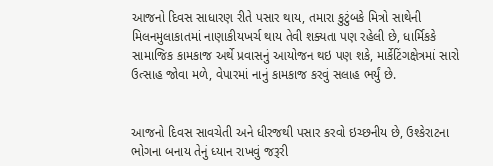આજનો દિવસ સાધારણ રીતે પસાર થાય, તમારા કુટુંબકે મિત્રો સાથેની મિલનમુલાકાતમાં નાણાકીયખર્ચ થાય તેવી શક્યતા પણ રહેલી છે, ધાર્મિકકે સામાજિક કામકાજ અર્થે પ્રવાસનું આયોજન થઇ પણ શકે, માર્કેટિંગક્ષેત્રમાં સારો ઉત્સાહ જોવા મળે, વેપારમાં નાનું કામકાજ કરવું સલાહ ભર્યું છે.


આજનો દિવસ સાવચેતી અને ધીરજથી પસાર કરવો ઇચ્છનીય છે, ઉશ્કેરાટના ભોગના બનાય તેનું ધ્યાન રાખવું જરૂરી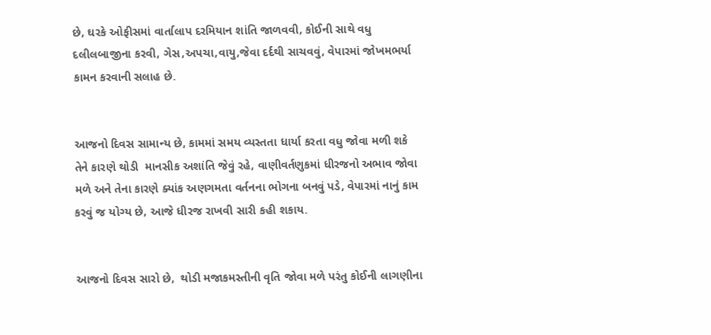છે, ઘરકે ઓફીસમાં વાર્તાલાપ દરમિયાન શાંતિ જાળવવી, કોઈની સાથે વધુ દલીલબાજીના કરવી, ગેસ,અપચા,વાયુ,જેવા દર્દથી સાચવવું, વેપારમાં જોખમભર્યા કામન કરવાની સલાહ છે.


આજનો દિવસ સામાન્ય છે, કામમાં સમય વ્યસ્તતા ધાર્યા કરતા વધુ જોવા મળી શકે તેને કારણે થોડી  માનસીક અશાંતિ જેવું રહે, વાણીવર્તણુકમાં ધીરજનો અભાવ જોવા મળે અને તેના કારણે ક્યાંક અણગમતા વર્તનના ભોગના બનવું પડે, વેપારમાં નાનું કામ કરવું જ યોગ્ય છે, આજે ધીરજ રાખવી સારી કહી શકાય.


આજનો દિવસ સારો છે,  થોડી મજાકમસ્તીની વૃતિ જોવા મળે પરંતુ કોઈની લાગણીના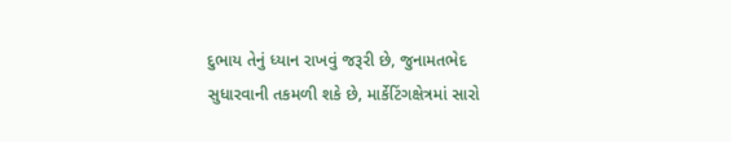દુભાય તેનું ધ્યાન રાખવું જરૂરી છે, જુનામતભેદ સુધારવાની તકમળી શકે છે, માર્કેટિંગક્ષેત્રમાં સારો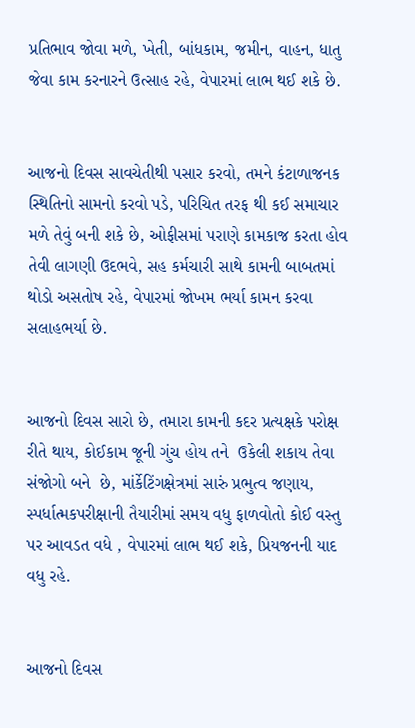પ્રતિભાવ જોવા મળે, ખેતી, બાંધકામ, જમીન, વાહન, ધાતુ જેવા કામ કરનારને ઉત્સાહ રહે, વેપારમાં લાભ થઈ શકે છે.


આજનો દિવસ સાવચેતીથી પસાર કરવો, તમને કંટાળાજનક સ્થિતિનો સામનો કરવો પડે, પરિચિત તરફ થી કઈ સમાચાર મળે તેવું બની શકે છે, ઓફીસમાં પરાણે કામકાજ કરતા હોવ તેવી લાગણી ઉદભવે, સહ કર્મચારી સાથે કામની બાબતમાં થોડો અસતોષ રહે, વેપારમાં જોખમ ભર્યા કામન કરવા સલાહભર્યા છે.


આજનો દિવસ સારો છે, તમારા કામની કદર પ્રત્યક્ષકે પરોક્ષ રીતે થાય, કોઈકામ જૂની ગુંચ હોય તને  ઉકેલી શકાય તેવા સંજોગો બને  છે, માંર્કેટિંગક્ષેત્રમાં સારું પ્રભુત્વ જણાય, સ્પર્ધાત્મકપરીક્ષાની તૈયારીમાં સમય વધુ ફાળવોતો કોઈ વસ્તુ પર આવડત વધે , વેપારમાં લાભ થઈ શકે, પ્રિયજનની યાદ વધુ રહે.


આજનો દિવસ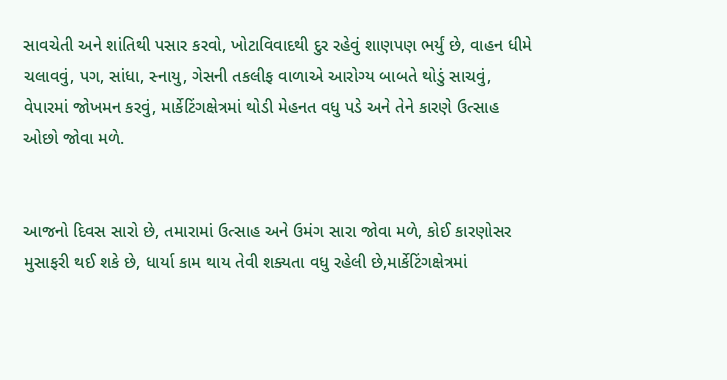સાવચેતી અને શાંતિથી પસાર કરવો, ખોટાવિવાદથી દુર રહેવું શાણપણ ભર્યું છે, વાહન ધીમે ચલાવવું, પગ, સાંધા, સ્નાયુ, ગેસની તકલીફ વાળાએ આરોગ્ય બાબતે થોડું સાચવું, વેપારમાં જોખમન કરવું, માર્કેટિંગક્ષેત્રમાં થોડી મેહનત વધુ પડે અને તેને કારણે ઉત્સાહ ઓછો જોવા મળે.


આજનો દિવસ સારો છે, તમારામાં ઉત્સાહ અને ઉમંગ સારા જોવા મળે, કોઈ કારણોસર મુસાફરી થઈ શકે છે, ધાર્યા કામ થાય તેવી શક્યતા વધુ રહેલી છે,માર્કેટિંગક્ષેત્રમાં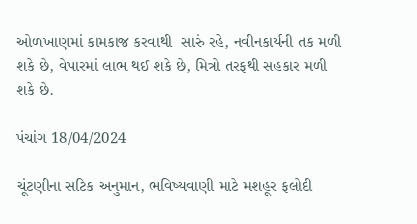ઓળખાણમાં કામકાજ કરવાથી  સારું રહે, નવીનકાર્યની તક મળી શકે છે, વેપારમાં લાભ થઈ શકે છે, મિત્રો તરફથી સહકાર મળી શકે છે.

પંચાંગ 18/04/2024

ચૂંટણીના સટિક અનુમાન, ભવિષ્યવાણી માટે મશહૂર ફલોદી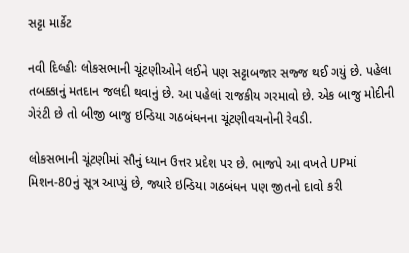સટ્ટા માર્કેટ

નવી દિલ્હીઃ લોકસભાની ચૂંટણીઓને લઈને પણ સટ્ટાબજાર સજ્જ થઈ ગયું છે. પહેલા તબક્કાનું મતદાન જલદી થવાનું છે. આ પહેલાં રાજકીય ગરમાવો છે. એક બાજુ મોદીની ગેરંટી છે તો બીજી બાજુ ઇન્ડિયા ગઠબંધનના ચૂંટણીવચનોની રેવડી.

લોકસભાની ચૂંટણીમાં સૌનું ધ્યાન ઉત્તર પ્રદેશ પર છે. ભાજપે આ વખતે UPમાં મિશન-80નું સૂત્ર આપ્યું છે, જ્યારે ઇન્ડિયા ગઠબંધન પણ જીતનો દાવો કરી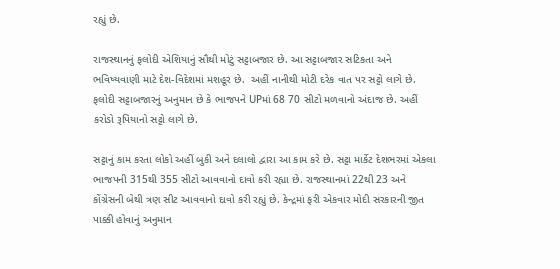રહ્યું છે.

રાજસ્થાનનું ફલોદી એશિયાનું સૌથી મોટું સટ્ટાબજાર છે. આ સટ્ટાબજાર સટિકતા અને ભવિષ્યવાણી માટે દેશ-વિદેશમાં મશહૂર છે.  અહીં નાનીથી મોટી દરેક વાત પર સટ્ટો લાગે છે. ફલોદી સટ્ટાબજારનું અનુમાન છે કે ભાજપને UPમાં 68 70 સીટો મળવાનો અંદાજ છે. અહીં કરોડો રૂપિયાનો સટ્ટો લાગે છે.

સટ્ટાનું કામ કરતા લોકો અહીં બુકી અને દલાલો દ્વારા આ કામ કરે છે. સટ્ટા માર્કેટ દેશભરમાં એકલા ભાજપની 315થી 355 સીટો આવવાનો દાવો કરી રહ્યા છે. રાજસ્થાનમાં 22થી 23 અને કોંગ્રેસની બેથી ત્રણ સીટ આવવાનો દાવો કરી રહ્યું છે. કેન્દ્રમાં ફરી એકવાર મોદી સરકારની જીત પાક્કી હોવાનું અનુમાન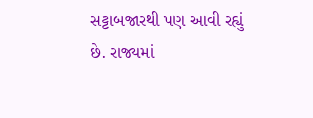સટ્ટાબજારથી પણ આવી રહ્યું છે. રાજ્યમાં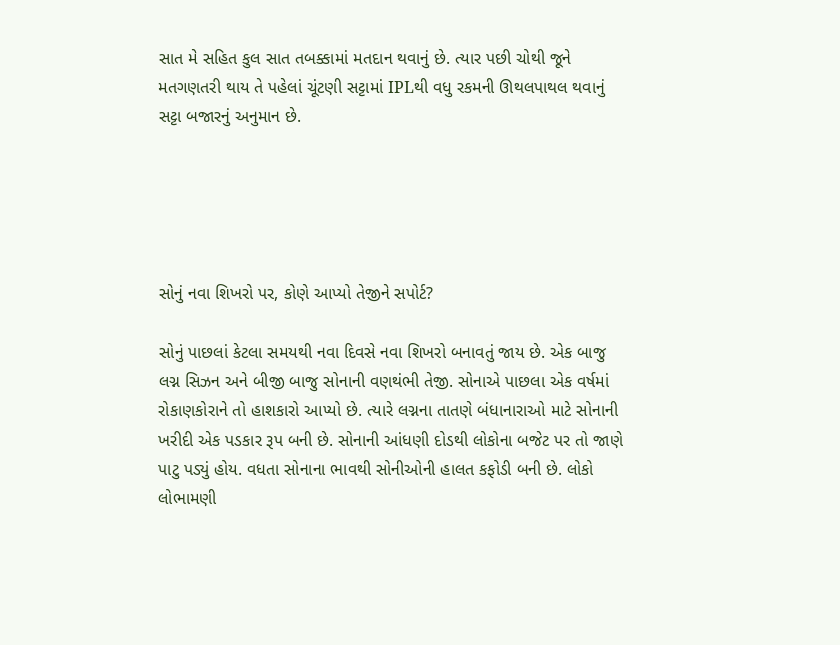સાત મે સહિત કુલ સાત તબક્કામાં મતદાન થવાનું છે. ત્યાર પછી ચોથી જૂને મતગણતરી થાય તે પહેલાં ચૂંટણી સટ્ટામાં IPLથી વધુ રકમની ઊથલપાથલ થવાનું સટ્ટા બજારનું અનુમાન છે.





સોનું નવા શિખરો પર, કોણે આપ્યો તેજીને સપોર્ટ?

સોનું પાછલાં કેટલા સમયથી નવા દિવસે નવા શિખરો બનાવતું જાય છે. એક બાજુ લગ્ન સિઝન અને બીજી બાજુ સોનાની વણથંભી તેજી. સોનાએ પાછલા એક વર્ષમાં રોકાણકોરાને તો હાશકારો આપ્યો છે. ત્યારે લગ્નના તાતણે બંધાનારાઓ માટે સોનાની ખરીદી એક પડકાર રૂપ બની છે. સોનાની આંધણી દોડથી લોકોના બજેટ પર તો જાણે પાટુ પડ્યું હોય. વધતા સોનાના ભાવથી સોનીઓની હાલત કફોડી બની છે. લોકો લોભામણી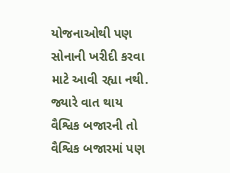યોજનાઓથી પણ સોનાની ખરીદી કરવા માટે આવી રહ્યા નથી. જ્યારે વાત થાય વૈશ્વિક બજારની તો વૈશ્વિક બજારમાં પણ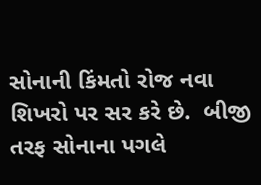સોનાની કિંમતો રોજ નવા શિખરો પર સર કરે છે.  બીજી તરફ સોનાના પગલે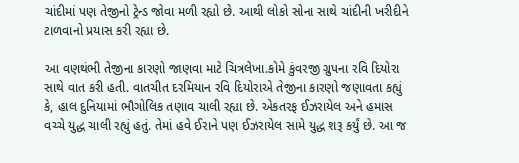ચાંદીમાં પણ તેજીનો ટ્રેન્ડ જોવા મળી રહ્યો છે. આથી લોકો સોના સાથે ચાંદીની ખરીદીને ટાળવાનો પ્રયાસ કરી રહ્યા છે.

આ વણથંભી તેજીના કારણો જાણવા માટે ચિત્રલેખા.કોમે કુંવરજી ગ્રુપના રવિ દિયોરા સાથે વાત કરી હતી. વાતચીત દરમિયાન રવિ દિયોરાએ તેજીના કારણો જણાવતા કહ્યું કે, હાલ દુનિયામાં ભૌગોલિક તણાવ ચાલી રહ્યા છે. એકતરફ ઈઝરાયેલ અને હમાસ વચ્ચે યુદ્ધ ચાલી રહ્યું હતું. તેમાં હવે ઈરાને પણ ઈઝરાયેલ સામે યુદ્ધ શરૂ કર્યું છે. આ જ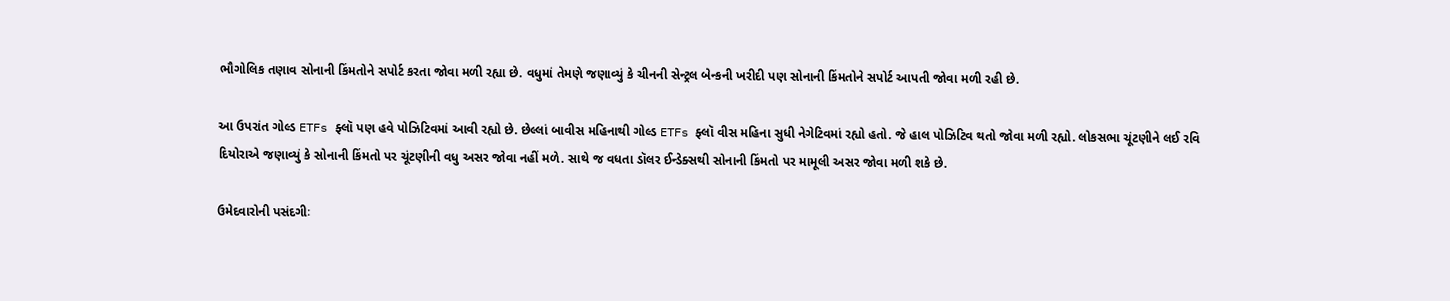ભૌગોલિક તણાવ સોનાની કિંમતોને સપોર્ટ કરતા જોવા મળી રહ્યા છે. વધુમાં તેમણે જણાવ્યું કે ચીનની સેન્ટ્રલ બેન્કની ખરીદી પણ સોનાની કિંમતોને સપોર્ટ આપતી જોવા મળી રહી છે.

આ ઉપરાંત ગોલ્ડ ETFs ફ્લૉ પણ હવે પોઝિટિવમાં આવી રહ્યો છે. છેલ્લાં બાવીસ મહિનાથી ગોલ્ડ ETFs ફ્લૉ વીસ મહિના સુધી નેગેટિવમાં રહ્યો હતો. જે હાલ પોઝિટિવ થતો જોવા મળી રહ્યો. લોકસભા ચૂંટણીને લઈ રવિ દિયોરાએ જણાવ્યું કે સોનાની કિંમતો પર ચૂંટણીની વધુ અસર જોવા નહીં મળે. સાથે જ વધતા ડૉલર ઈન્ડેક્સથી સોનાની કિંમતો પર મામૂલી અસર જોવા મળી શકે છે.

ઉમેદવારોની પસંદગીઃ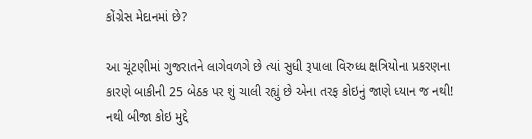કોંગ્રેસ મેદાનમાં છે?

આ ચૂંટણીમાં ગુજરાતને લાગેવળગે છે ત્યાં સુધી રૂપાલા વિરુધ્ધ ક્ષત્રિયોના પ્રકરણના કારણે બાકીની 25 બેઠક પર શું ચાલી રહ્યું છે એના તરફ કોઇનું જાણે ધ્યાન જ નથી! નથી બીજા કોઇ મુદ્દે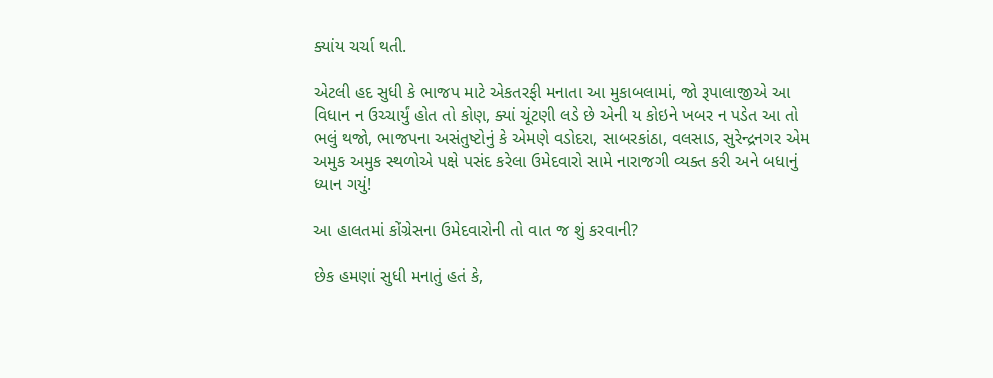ક્યાંય ચર્ચા થતી.

એટલી હદ સુધી કે ભાજપ માટે એકતરફી મનાતા આ મુકાબલામાં, જો રૂપાલાજીએ આ વિધાન ન ઉચ્ચાર્યું હોત તો કોણ, ક્યાં ચૂંટણી લડે છે એની ય કોઇને ખબર ન પડેત આ તો ભલું થજો, ભાજપના અસંતુષ્ટોનું કે એમણે વડોદરા, સાબરકાંઠા, વલસાડ, સુરેન્દ્રનગર એમ અમુક અમુક સ્થળોએ પક્ષે પસંદ કરેલા ઉમેદવારો સામે નારાજગી વ્યક્ત કરી અને બધાનું ધ્યાન ગયું!

આ હાલતમાં કોંગ્રેસના ઉમેદવારોની તો વાત જ શું કરવાની?

છેક હમણાં સુધી મનાતું હતં કે,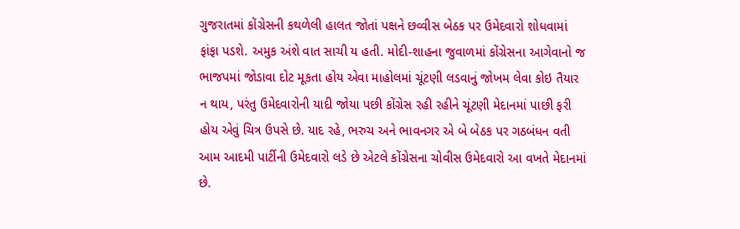ગુજરાતમાં કોંગ્રેસની કથળેલી હાલત જોતાં પક્ષને છવ્વીસ બેઠક પર ઉમેદવારો શોધવામાં ફાંફા પડશે. અમુક અંશે વાત સાચી ય હતી. મોદી-શાહના જુવાળમાં કોંગ્રેસના આગેવાનો જ ભાજપમાં જોડાવા દોટ મૂકતા હોય એવા માહોલમાં ચૂંટણી લડવાનું જોખમ લેવા કોઇ તૈયાર ન થાય, પરંતુ ઉમેદવારોની યાદી જોયા પછી કોંગ્રેસ રહી રહીને ચૂંટણી મેદાનમાં પાછી ફરી હોય એવું ચિત્ર ઉપસે છે. યાદ રહે, ભરુચ અને ભાવનગર એ બે બેઠક પર ગઠબંધન વતી આમ આદમી પાર્ટીની ઉમેદવારો લડે છે એટલે કોંગ્રેસના ચોવીસ ઉમેદવારો આ વખતે મેદાનમાં છે.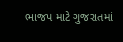ભાજપ માટે ગુજરાતમાં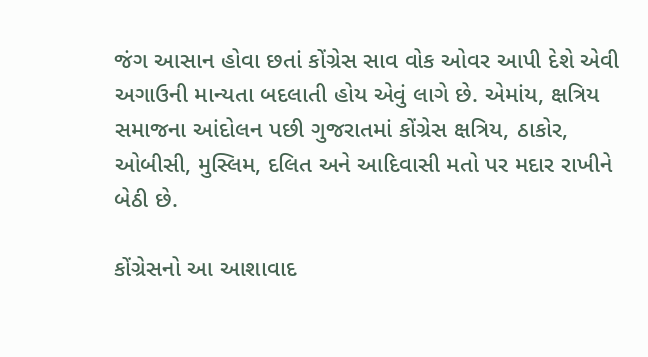જંગ આસાન હોવા છતાં કોંગ્રેસ સાવ વોક ઓવર આપી દેશે એવી અગાઉની માન્યતા બદલાતી હોય એવું લાગે છે. એમાંય, ક્ષત્રિય સમાજના આંદોલન પછી ગુજરાતમાં કોંગ્રેસ ક્ષત્રિય, ઠાકોર, ઓબીસી, મુસ્લિમ, દલિત અને આદિવાસી મતો પર મદાર રાખીને બેઠી છે.

કોંગ્રેસનો આ આશાવાદ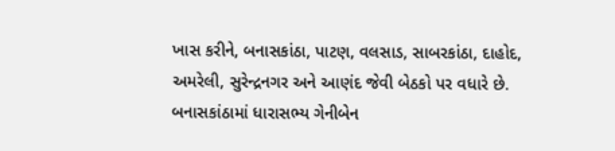ખાસ કરીને, બનાસકાંઠા, પાટણ, વલસાડ, સાબરકાંઠા, દાહોદ, અમરેલી, સુરેન્દ્રનગર અને આણંદ જેવી બેઠકો પર વધારે છે. બનાસકાંઠામાં ધારાસભ્ય ગેનીબેન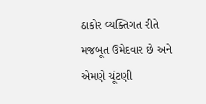ઠાકોર વ્યક્તિગત રીતે મજબૂત ઉમેદવાર છે અને એમણે ચૂંટણી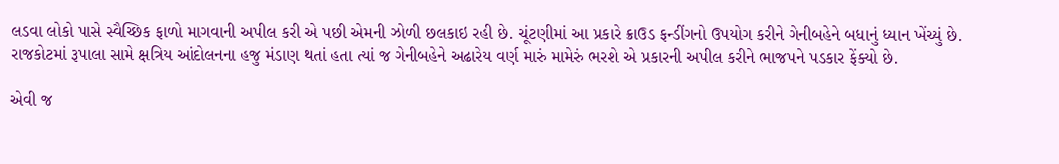લડવા લોકો પાસે સ્વૈચ્છિક ફાળો માગવાની અપીલ કરી એ પછી એમની ઝોળી છલકાઇ રહી છે. ચૂંટણીમાં આ પ્રકારે ક્રાઉડ ફન્ડીંગનો ઉપયોગ કરીને ગેનીબહેને બધાનું ધ્યાન ખેંચ્યું છે. રાજકોટમાં રૂપાલા સામે ક્ષત્રિય આંદોલનના હજુ મંડાણ થતાં હતા ત્યાં જ ગેનીબહેને અઢારેય વર્ણ મારું મામેરું ભરશે એ પ્રકારની અપીલ કરીને ભાજપને પડકાર ફેંક્યો છે.

એવી જ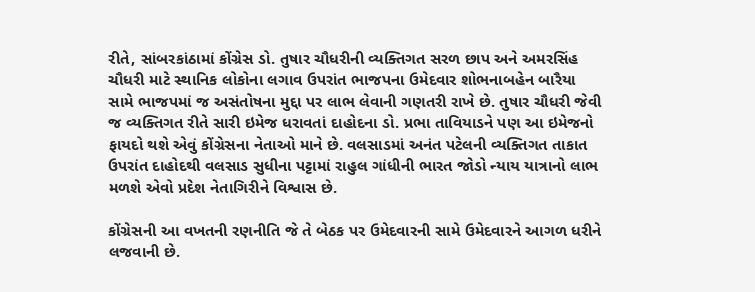રીતે, સાંબરકાંઠામાં કોંગ્રેસ ડો. તુષાર ચૌધરીની વ્યક્તિગત સરળ છાપ અને અમરસિંહ ચૌધરી માટે સ્થાનિક લોકોના લગાવ ઉપરાંત ભાજપના ઉમેદવાર શોભનાબહેન બારૈયા સામે ભાજપમાં જ અસંતોષના મુદ્દા પર લાભ લેવાની ગણતરી રાખે છે. તુષાર ચૌધરી જેવી જ વ્યક્તિગત રીતે સારી ઇમેજ ધરાવતાં દાહોદના ડો. પ્રભા તાવિયાડને પણ આ ઇમેજનો ફાયદો થશે એવું કોંગ્રેસના નેતાઓ માને છે. વલસાડમાં અનંત પટેલની વ્યક્તિગત તાકાત ઉપરાંત દાહોદથી વલસાડ સુધીના પટ્ટામાં રાહુલ ગાંધીની ભારત જોડો ન્યાય યાત્રાનો લાભ મળશે એવો પ્રદેશ નેતાગિરીને વિશ્વાસ છે.

કોંગ્રેસની આ વખતની રણનીતિ જે તે બેઠક પર ઉમેદવારની સામે ઉમેદવારને આગળ ધરીને લજવાની છે.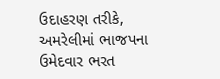ઉદાહરણ તરીકે, અમરેલીમાં ભાજપના ઉમેદવાર ભરત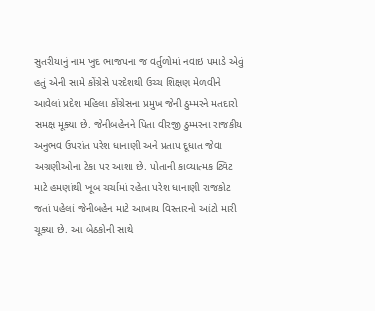સુતરીયાનું નામ ખુદ ભાજપના જ વર્તુળોમાં નવાઇ પમાડે એવું હતું એની સામે કોંગ્રેસે પરદેશથી ઉચ્ચ શિક્ષણ મેળવીને આવેલાં પ્રદેશ મહિલા કોંગ્રેસના પ્રમુખ જેની ઠુમ્મરને મતદારો સમક્ષ મૂક્યા છે. જેનીબહેનને પિતા વીરજી ઠુમ્મરના રાજકીય અનુભવ ઉપરાંત પરેશ ધાનાણી અને પ્રતાપ દૂધાત જેવા અગ્રણીઓના ટેકા પર આશા છે. પોતાની કાવ્યાત્મક ટ્વિટ માટે હમણાંથી ખૂબ ચર્ચામાં રહેતા પરેશ ધાનાણી રાજકોટ જતાં પહેલાં જેનીબહેન માટે આખાય વિસ્તારનો આંટો મારી ચૂક્યા છે. આ બેઠકોની સાથે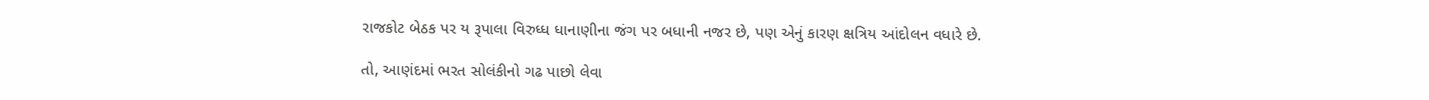રાજકોટ બેઠક પર ય રૂપાલા વિરુધ્ધ ધાનાણીના જંગ પર બધાની નજર છે, પણ એનું કારણ ક્ષત્રિય આંદોલન વધારે છે.

તો, આણંદમાં ભરત સોલંકીનો ગઢ પાછો લેવા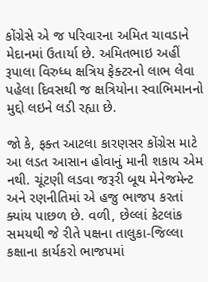કોંગ્રેસે એ જ પરિવારના અમિત ચાવડાને મેદાનમાં ઉતાર્યા છે. અમિતભાઇ અહીં રૂપાલા વિરુધ્ધ ક્ષત્રિય ફેક્ટરનો લાભ લેવા પહેલા દિવસથી જ ક્ષત્રિયોના સ્વાભિમાનનો મુદ્દો લઇને લડી રહ્યા છે.

જો કે, ફક્ત આટલા કારણસર કોંગ્રેસ માટે આ લડત આસાન હોવાનું માની શકાય એમ નથી. ચૂંટણી લડવા જરૂરી બૂથ મેનેજમેન્ટ અને રણનીતિમાં એ હજુ ભાજપ કરતાં ક્યાંય પાછળ છે. વળી, છેલ્લાં કેટલાંક સમયથી જે રીતે પક્ષના તાલુકા-જિલ્લા કક્ષાના કાર્યકરો ભાજપમાં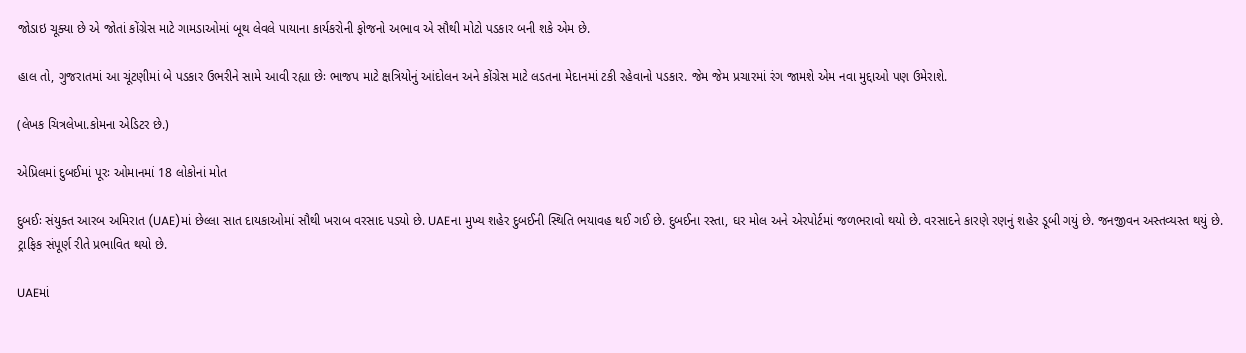જોડાઇ ચૂક્યા છે એ જોતાં કોંગ્રેસ માટે ગામડાઓમાં બૂથ લેવલે પાયાના કાર્યકરોની ફોજનો અભાવ એ સૌથી મોટો પડકાર બની શકે એમ છે.

હાલ તો, ગુજરાતમાં આ ચૂંટણીમાં બે પડકાર ઉભરીને સામે આવી રહ્યા છેઃ ભાજપ માટે ક્ષત્રિયોનું આંદોલન અને કોંગ્રેસ માટે લડતના મેદાનમાં ટકી રહેવાનો પડકાર. જેમ જેમ પ્રચારમાં રંગ જામશે એમ નવા મુદ્દાઓ પણ ઉમેરાશે.

(લેખક ચિત્રલેખા.કોમના એડિટર છે.)

એપ્રિલમાં દુબઈમાં પૂરઃ ઓમાનમાં 18 લોકોનાં મોત

દુબઈઃ સંયુક્ત આરબ અમિરાત (UAE)માં છેલ્લા સાત દાયકાઓમાં સૌથી ખરાબ વરસાદ પડ્યો છે. UAEના મુખ્ય શહેર દુબઈની સ્થિતિ ભયાવહ થઈ ગઈ છે. દુબઈના રસ્તા, ઘર મોલ અને એરપોર્ટમાં જળભરાવો થયો છે. વરસાદને કારણે રણનું શહેર ડૂબી ગયું છે. જનજીવન અસ્તવ્યસ્ત થયું છે. ટ્રાફિક સંપૂર્ણ રીતે પ્રભાવિત થયો છે.

UAEમાં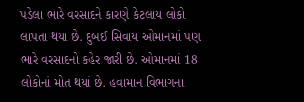પડેલા ભારે વરસાદને કારણે કેટલાય લોકો લાપતા થયા છે. દુબઈ સિવાય ઓમાનમાં પણ ભારે વરસાદનો કહેર જારી છે. ઓમાનમાં 18 લોકોનાં મોત થયાં છે. હવામાન વિભાગના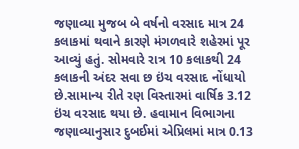જણાવ્યા મુજબ બે વર્ષનો વરસાદ માત્ર 24 કલાકમાં થવાને કારણે મંગળવારે શહેરમાં પૂર આવ્યું હતું. સોમવારે રાત્ર 10 કલાકથી 24 કલાકની અંદર સવા છ ઇંચ વરસાદ નોંધાયો છે.સામાન્ય રીતે રણ વિસ્તારમાં વાર્ષિક 3.12 ઇંચ વરસાદ થયા છે. હવામાન વિભાગના જણાવ્યાનુસાર દુબઈમાં એપ્રિલમાં માત્ર 0.13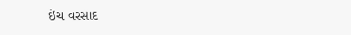ઇંચ વરસાદ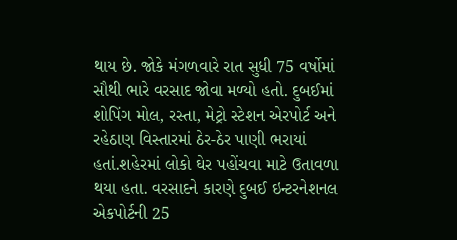થાય છે. જોકે મંગળવારે રાત સુધી 75 વર્ષોમાં સૌથી ભારે વરસાદ જોવા મળ્યો હતો. દુબઈમાં શોપિંગ મોલ, રસ્તા, મેટ્રો સ્ટેશન એરપોર્ટ અને રહેઠાણ વિસ્તારમાં ઠેર-ઠેર પાણી ભરાયાં હતાં.શહેરમાં લોકો ઘેર પહોંચવા માટે ઉતાવળા થયા હતા. વરસાદને કારણે દુબઈ ઇન્ટરનેશનલ એકપોર્ટની 25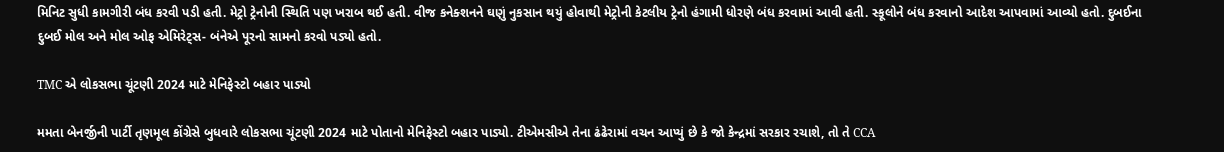મિનિટ સુધી કામગીરી બંધ કરવી પડી હતી. મેટ્રો ટ્રેનોની સ્થિતિ પણ ખરાબ થઈ હતી. વીજ કનેક્શનને ઘણું નુકસાન થયું હોવાથી મેટ્રોની કેટલીય ટ્રેનો હંગામી ધોરણે બંધ કરવામાં આવી હતી. સ્કૂલોને બંધ કરવાનો આદેશ આપવામાં આવ્યો હતો. દુબઈના દુબઈ મોલ અને મોલ ઓફ એમિરેટ્સ- બંનેએ પૂરનો સામનો કરવો પડ્યો હતો.

TMC એ લોકસભા ચૂંટણી 2024 માટે મેનિફેસ્ટો બહાર પાડ્યો

મમતા બેનર્જીની પાર્ટી તૃણમૂલ કોંગ્રેસે બુધવારે લોકસભા ચૂંટણી 2024 માટે પોતાનો મેનિફેસ્ટો બહાર પાડ્યો. ટીએમસીએ તેના ઢંઢેરામાં વચન આપ્યું છે કે જો કેન્દ્રમાં સરકાર રચાશે, તો તે CCA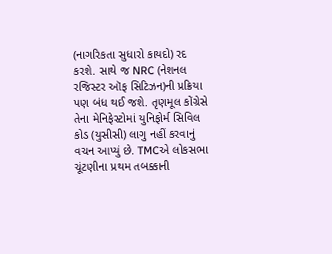(નાગરિકતા સુધારો કાયદો) રદ કરશે. સાથે જ NRC (નેશનલ રજિસ્ટર ઑફ સિટિઝન)ની પ્રક્રિયા પણ બંધ થઈ જશે. તૃણમૂલ કોંગ્રેસે તેના મેનિફેસ્ટોમાં યુનિફોર્મ સિવિલ કોડ (યુસીસી) લાગુ નહીં કરવાનું વચન આપ્યું છે. TMCએ લોકસભા ચૂંટણીના પ્રથમ તબક્કાની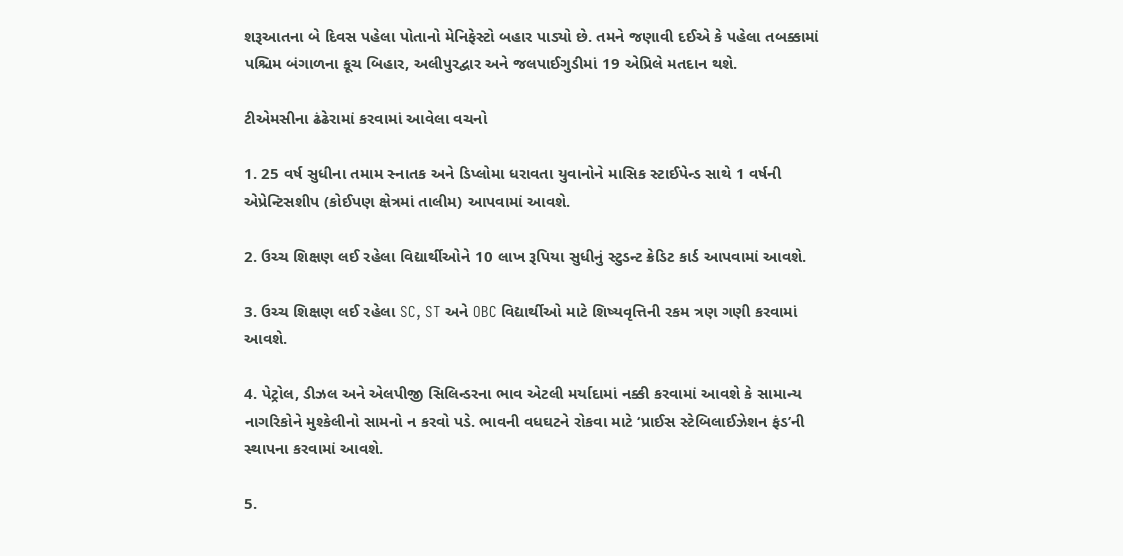શરૂઆતના બે દિવસ પહેલા પોતાનો મેનિફેસ્ટો બહાર પાડ્યો છે. તમને જણાવી દઈએ કે પહેલા તબક્કામાં પશ્ચિમ બંગાળના કૂચ બિહાર, અલીપુરદ્વાર અને જલપાઈગુડીમાં 19 એપ્રિલે મતદાન થશે.

ટીએમસીના ઢંઢેરામાં કરવામાં આવેલા વચનો

1. 25 વર્ષ સુધીના તમામ સ્નાતક અને ડિપ્લોમા ધરાવતા યુવાનોને માસિક સ્ટાઈપેન્ડ સાથે 1 વર્ષની એપ્રેન્ટિસશીપ (કોઈપણ ક્ષેત્રમાં તાલીમ) આપવામાં આવશે.

2. ઉચ્ચ શિક્ષણ લઈ રહેલા વિદ્યાર્થીઓને 10 લાખ રૂપિયા સુધીનું સ્ટુડન્ટ ક્રેડિટ કાર્ડ આપવામાં આવશે.

3. ઉચ્ચ શિક્ષણ લઈ રહેલા SC, ST અને OBC વિદ્યાર્થીઓ માટે શિષ્યવૃત્તિની રકમ ત્રણ ગણી કરવામાં આવશે.

4. પેટ્રોલ, ડીઝલ અને એલપીજી સિલિન્ડરના ભાવ એટલી મર્યાદામાં નક્કી કરવામાં આવશે કે સામાન્ય નાગરિકોને મુશ્કેલીનો સામનો ન કરવો પડે. ભાવની વધઘટને રોકવા માટે ‘પ્રાઈસ સ્ટેબિલાઈઝેશન ફંડ’ની સ્થાપના કરવામાં આવશે.

5.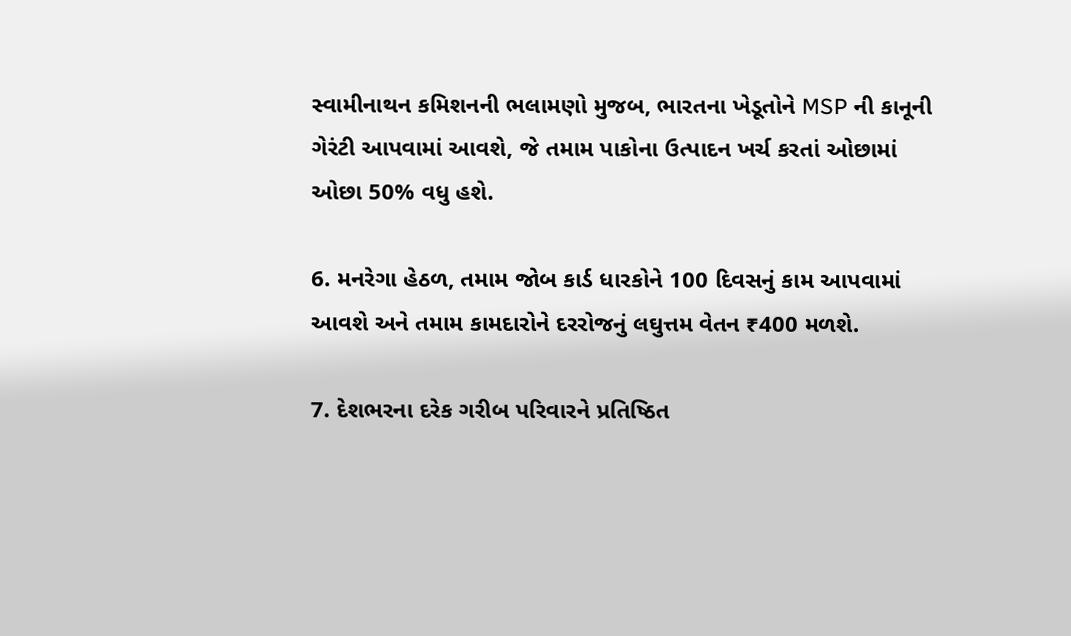સ્વામીનાથન કમિશનની ભલામણો મુજબ, ભારતના ખેડૂતોને MSP ની કાનૂની ગેરંટી આપવામાં આવશે, જે તમામ પાકોના ઉત્પાદન ખર્ચ કરતાં ઓછામાં ઓછા 50% વધુ હશે.

6. મનરેગા હેઠળ, તમામ જોબ કાર્ડ ધારકોને 100 દિવસનું કામ આપવામાં આવશે અને તમામ કામદારોને દરરોજનું લઘુત્તમ વેતન ₹400 મળશે.

7. દેશભરના દરેક ગરીબ પરિવારને પ્રતિષ્ઠિત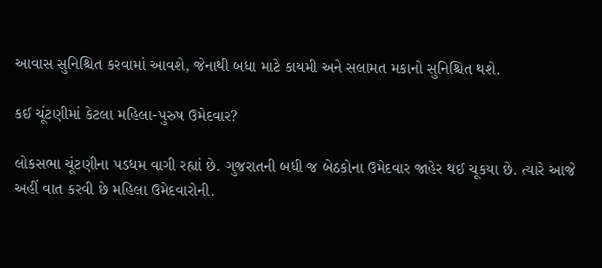આવાસ સુનિશ્ચિત કરવામાં આવશે, જેનાથી બધા માટે કાયમી અને સલામત મકાનો સુનિશ્ચિત થશે.

કઈ ચૂંટણીમાં કેટલા મહિલા-પુરુષ ઉમેદવાર?

લોકસભા ચૂંટણીના પડધમ વાગી રહ્યાં છે. ગુજરાતની બધી જ બેઠકોના ઉમેદવાર જાહેર થઈ ચૂકયા છે. ત્યારે આજે અહીં વાત કરવી છે મહિલા ઉમેદવારોની.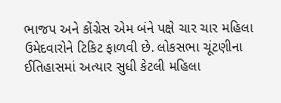ભાજપ અને કોંગ્રેસ એમ બંને પક્ષે ચાર ચાર મહિલા ઉમેદવારોને ટિકિટ ફાળવી છે. લોકસભા ચૂંટણીના ઈતિહાસમાં અત્યાર સુધી કેટલી મહિલા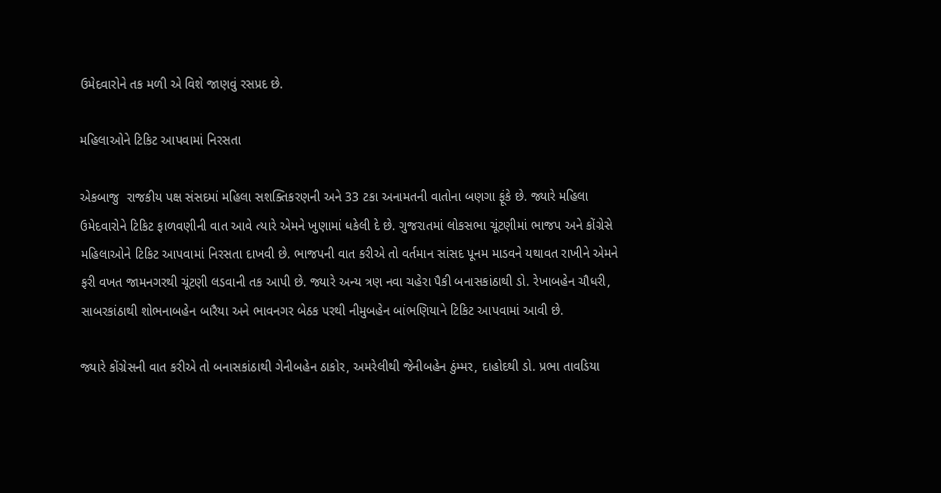ઉમેદવારોને તક મળી એ વિશે જાણવું રસપ્રદ છે.

મહિલાઓને ટિકિટ આપવામાં નિરસતા

એકબાજુ  રાજકીય પક્ષ સંસદમાં મહિલા સશક્તિકરણની અને 33 ટકા અનામતની વાતોના બણગા ફૂંકે છે. જ્યારે મહિલા ઉમેદવારોને ટિકિટ ફાળવણીની વાત આવે ત્યારે એમને ખુણામાં ધકેલી દે છે. ગુજરાતમાં લોકસભા ચૂંટણીમાં ભાજપ અને કોંગ્રેસે મહિલાઓને ટિકિટ આપવામાં નિરસતા દાખવી છે. ભાજપની વાત કરીએ તો વર્તમાન સાંસદ પૂનમ માડવને યથાવત રાખીને એમને ફરી વખત જામનગરથી ચૂંટણી લડવાની તક આપી છે. જ્યારે અન્ય ત્રણ નવા ચહેરા પૈકી બનાસકાંઠાથી ડો. રેખાબહેન ચૌધરી, સાબરકાંઠાથી શોભનાબહેન બારૈયા અને ભાવનગર બેઠક પરથી નીમુબહેન બાંભણિયાને ટિકિટ આપવામાં આવી છે.

જ્યારે કોંગ્રેસની વાત કરીએ તો બનાસકાંઠાથી ગેનીબહેન ઠાકોર, અમરેલીથી જેનીબહેન ઠુંમ્મર, દાહોદથી ડો. પ્રભા તાવડિયા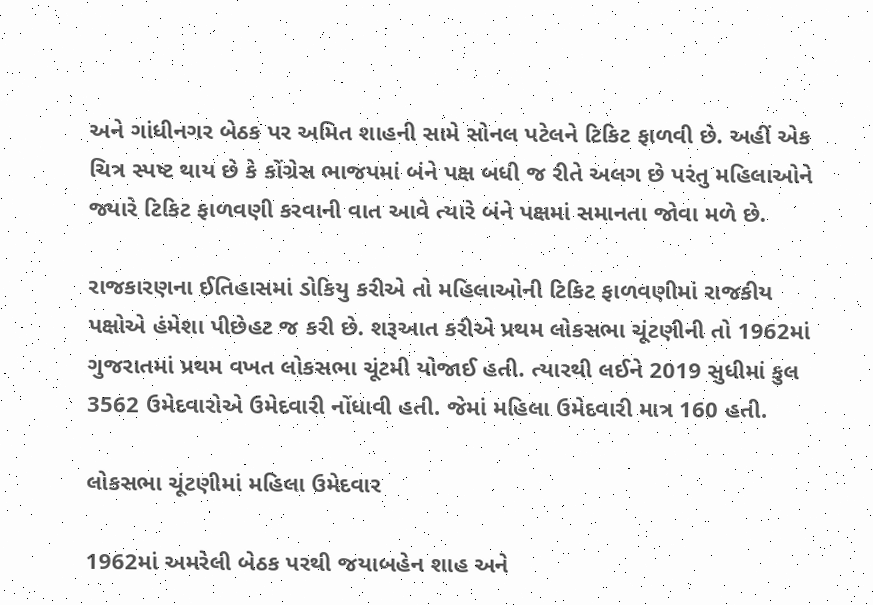અને ગાંધીનગર બેઠક પર અમિત શાહની સામે સોનલ પટેલને ટિકિટ ફાળવી છે. અહીં એક ચિત્ર સ્પષ્ટ થાય છે કે કોંગ્રેસ ભાજપમાં બંને પક્ષ બધી જ રીતે અલગ છે પરંતુ મહિલાઓને જ્યારે ટિકિટ ફાળવણી કરવાની વાત આવે ત્યારે બંને પક્ષમાં સમાનતા જોવા મળે છે.

રાજકારણના ઈતિહાસમાં ડોકિયુ કરીએ તો મહિલાઓની ટિકિટ ફાળવણીમાં રાજકીય પક્ષોએ હંમેશા પીછેહટ જ કરી છે. શરૂઆત કરીએ પ્રથમ લોકસભા ચૂંટણીની તો 1962માં ગુજરાતમાં પ્રથમ વખત લોકસભા ચૂંટમી યોજાઈ હતી. ત્યારથી લઈને 2019 સુધીમાં કુલ 3562 ઉમેદવારોએ ઉમેદવારી નોંધાવી હતી. જેમાં મહિલા ઉમેદવારી માત્ર 160 હતી.

લોકસભા ચૂંટણીમાં મહિલા ઉમેદવાર

1962માં અમરેલી બેઠક પરથી જયાબહેન શાહ અને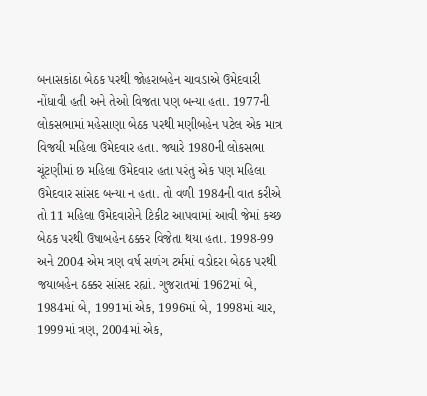બનાસકાંઠા બેઠક પરથી જોહરાબહેન ચાવડાએ ઉમેદવારી નોંધાવી હતી અને તેઓ વિજતા પણ બન્યા હતા. 1977ની લોકસભામાં મહેસાણા બેઠક પરથી મણીબહેન પટેલ એક માત્ર વિજયી મહિલા ઉમેદવાર હતા. જ્યારે 1980ની લોકસભા ચૂંટણીમાં છ મહિલા ઉમેદવાર હતા પરંતુ એક પણ મહિલા ઉમેદવાર સાંસદ બન્યા ન હતા. તો વળી 1984ની વાત કરીએ તો 11 મહિલા ઉમેદવારોને ટિકીટ આપવામાં આવી જેમાં કચ્છ બેઠક પરથી ઉષાબહેન ઠક્કર વિજેતા થયા હતા. 1998-99 અને 2004 એમ ત્રણ વર્ષ સળંગ ટર્મમાં વડોદરા બેઠક પરથી જયાબહેન ઠક્કર સાંસદ રહ્યાં. ગુજરાતમાં 1962માં બે, 1984માં બે, 1991માં એક, 1996માં બે, 1998માં ચાર, 1999માં ત્રણ, 2004માં એક,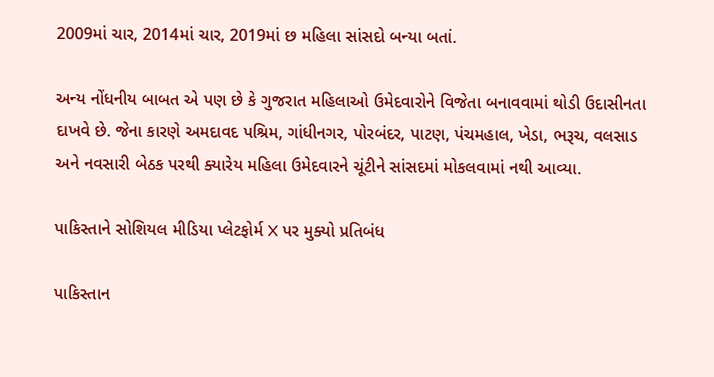2009માં ચાર, 2014માં ચાર, 2019માં છ મહિલા સાંસદો બન્યા બતાં.

અન્ય નોંધનીય બાબત એ પણ છે કે ગુજરાત મહિલાઓ ઉમેદવારોને વિજેતા બનાવવામાં થોડી ઉદાસીનતા દાખવે છે. જેના કારણે અમદાવદ પશ્રિમ, ગાંધીનગર, પોરબંદર, પાટણ, પંચમહાલ, ખેડા, ભરૂચ, વલસાડ અને નવસારી બેઠક પરથી ક્યારેય મહિલા ઉમેદવારને ચૂંટીને સાંસદમાં મોકલવામાં નથી આવ્યા.

પાકિસ્તાને સોશિયલ મીડિયા પ્લેટફોર્મ X પર મુક્યો પ્રતિબંધ

પાકિસ્તાન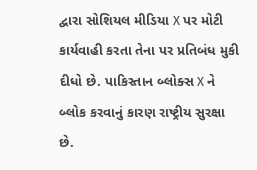દ્વારા સોશિયલ મીડિયા X પર મોટી કાર્યવાહી કરતા તેના પર પ્રતિબંધ મુકી દીધો છે. પાકિસ્તાન બ્લોક્સ X ને બ્લોક કરવાનું કારણ રાષ્ટ્રીય સુરક્ષા છે.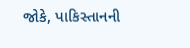જોકે, પાકિસ્તાનની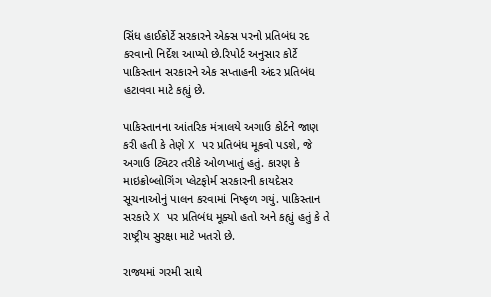સિંધ હાઈકોર્ટે સરકારને એક્સ પરનો પ્રતિબંધ રદ કરવાનો નિર્દેશ આપ્યો છે.રિપોર્ટ અનુસાર કોર્ટે પાકિસ્તાન સરકારને એક સપ્તાહની અંદર પ્રતિબંધ હટાવવા માટે કહ્યું છે.

પાકિસ્તાનના આંતરિક મંત્રાલયે અગાઉ કોર્ટને જાણ કરી હતી કે તેણે X પર પ્રતિબંધ મૂકવો પડશે, જે અગાઉ ટ્વિટર તરીકે ઓળખાતું હતું. કારણ કે માઇક્રોબ્લોગિંગ પ્લેટફોર્મ સરકારની કાયદેસર સૂચનાઓનું પાલન કરવામાં નિષ્ફળ ગયું. પાકિસ્તાન સરકારે X પર પ્રતિબંધ મૂક્યો હતો અને કહ્યું હતું કે તે રાષ્ટ્રીય સુરક્ષા માટે ખતરો છે.

રાજ્યમાં ગરમી સાથે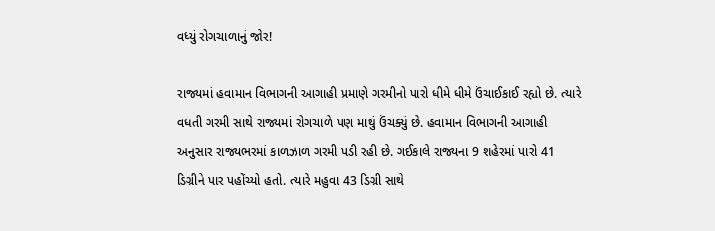વધ્યું રોગચાળાનું જોર!

રાજ્યમાં હવામાન વિભાગની આગાહી પ્રમાણે ગરમીનો પારો ધીમે ધીમે ઉંચાઈકાઈ રહ્યો છે. ત્યારે વધતી ગરમી સાથે રાજ્યમાં રોગચાળે પણ માથું ઉંચક્યું છે. હવામાન વિભાગની આગાહી અનુસાર રાજ્યભરમાં કાળઝાળ ગરમી પડી રહી છે. ગઈકાલે રાજ્યના 9 શહેરમાં પારો 41 ડિગ્રીને પાર પહોંચ્યો હતો. ત્યારે મહુવા 43 ડિગ્રી સાથે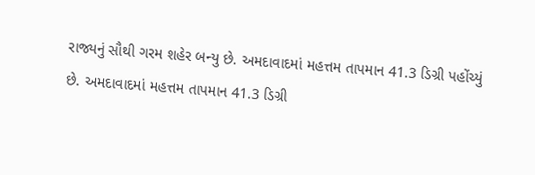રાજ્યનું સૌથી ગરમ શહેર બન્યુ છે. અમદાવાદમાં મહત્તમ તાપમાન 41.3 ડિગ્રી પહોંચ્યું છે. અમદાવાદમાં મહત્તમ તાપમાન 41.3 ડિગ્રી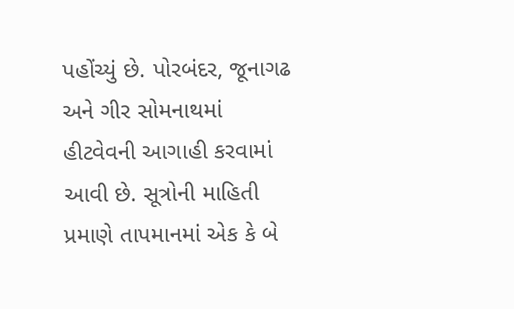પહોંચ્યું છે. પોરબંદર, જૂનાગઢ અને ગીર સોમનાથમાં હીટવેવની આગાહી કરવામાં આવી છે. સૂત્રોની માહિતી પ્રમાણે તાપમાનમાં એક કે બે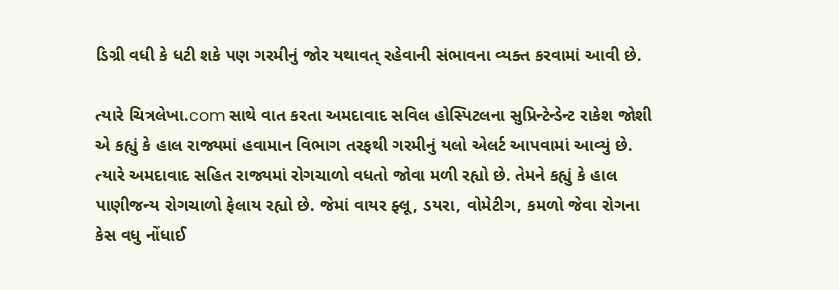ડિગ્રી વધી કે ધટી શકે પણ ગરમીનું જોર યથાવત્ રહેવાની સંભાવના વ્યક્ત કરવામાં આવી છે.

ત્યારે ચિત્રલેખા.com સાથે વાત કરતા અમદાવાદ સવિલ હોસ્પિટલના સુપ્રિન્ટેન્ડેન્ટ રાકેશ જોશી એ કહ્યું કે હાલ રાજ્યમાં હવામાન વિભાગ તરફથી ગરમીનું યલો એલર્ટ આપવામાં આવ્યું છે. ત્યારે અમદાવાદ સહિત રાજ્યમાં રોગચાળો વધતો જોવા મળી રહ્યો છે. તેમને કહ્યું કે હાલ પાણીજન્ય રોગચાળો ફેલાય રહ્યો છે. જેમાં વાયર ફ્લૂ, ડયરા, વોમેટીગ, કમળો જેવા રોગના કેસ વધુ નોંધાઈ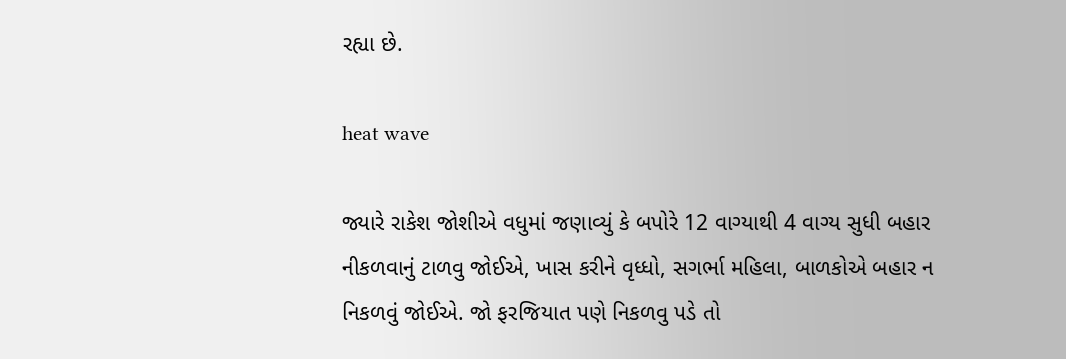રહ્યા છે.

heat wave

જ્યારે રાકેશ જોશીએ વધુમાં જણાવ્યું કે બપોરે 12 વાગ્યાથી 4 વાગ્ય સુધી બહાર નીકળવાનું ટાળવુ જોઈએ, ખાસ કરીને વૃધ્ધો, સગર્ભા મહિલા, બાળકોએ બહાર ન નિકળવું જોઈએ. જો ફરજિયાત પણે નિકળવુ પડે તો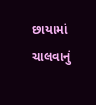છાયામાં ચાલવાનું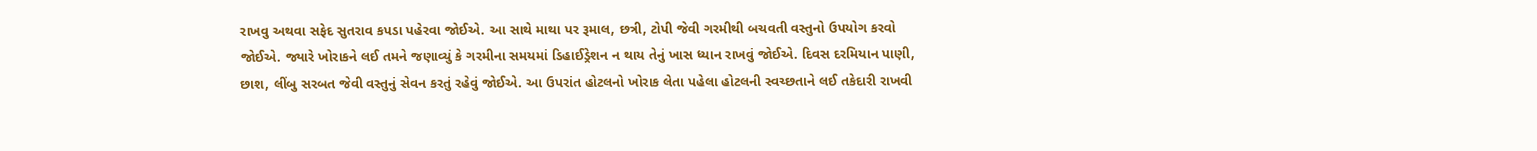રાખવુ અથવા સફેદ સુતરાવ કપડા પહેરવા જોઈએ. આ સાથે માથા પર રૂમાલ, છત્રી, ટોપી જેવી ગરમીથી બચવતી વસ્તુનો ઉપયોગ કરવો જોઈએ. જ્યારે ખોરાકને લઈ તમને જણાવ્યું કે ગરમીના સમયમાં ડિહાઈડ્રેશન ન થાય તેનું ખાસ ધ્યાન રાખવું જોઈએ. દિવસ દરમિયાન પાણી, છાશ, લીંબુ સરબત જેવી વસ્તુનું સેવન કરતું રહેવું જોઈએ. આ ઉપરાંત હોટલનો ખોરાક લેતા પહેલા હોટલની સ્વચ્છતાને લઈ તકેદારી રાખવી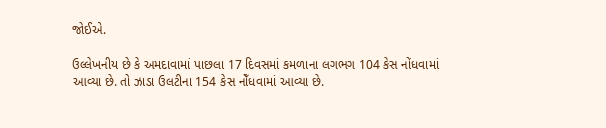જોઈએ.

ઉલ્લેખનીય છે કે અમદાવામાં પાછલા 17 દિવસમાં કમળાના લગભગ 104 કેસ નોંધવામાં આવ્યા છે. તો ઝાડા ઉલટીના 154 કેસ નોઁધવામાં આવ્યા છે.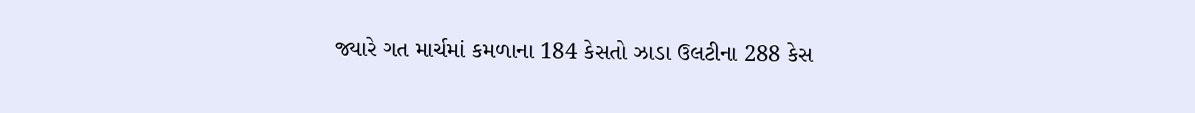જ્યારે ગત માર્ચમાં કમળાના 184 કેસતો ઝાડા ઉલટીના 288 કેસ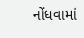નોંધવામાં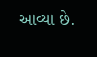આવ્યા છે.